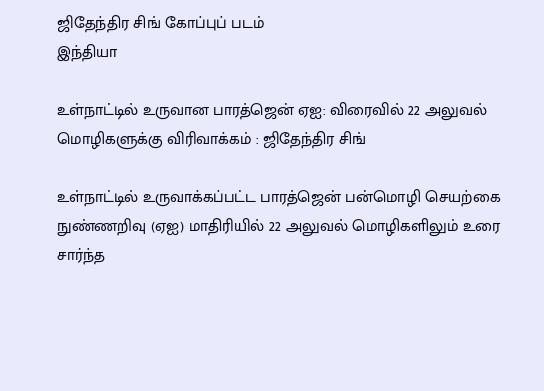ஜிதேந்திர சிங் கோப்புப் படம்
இந்தியா

உள்நாட்டில் உருவான பாரத்ஜென் ஏஐ: விரைவில் 22 அலுவல் மொழிகளுக்கு விரிவாக்கம் : ஜிதேந்திர சிங்

உள்நாட்டில் உருவாக்கப்பட்ட பாரத்ஜென் பன்மொழி செயற்கை நுண்ணறிவு (ஏஐ) மாதிரியில் 22 அலுவல் மொழிகளிலும் உரை சார்ந்த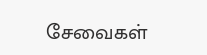சேவைகள்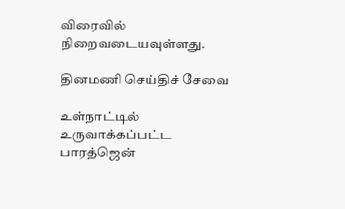விரைவில் நிறைவடையவுள்ளது.

தினமணி செய்திச் சேவை

உள்நாட்டில் உருவாக்கப்பட்ட பாரத்ஜென்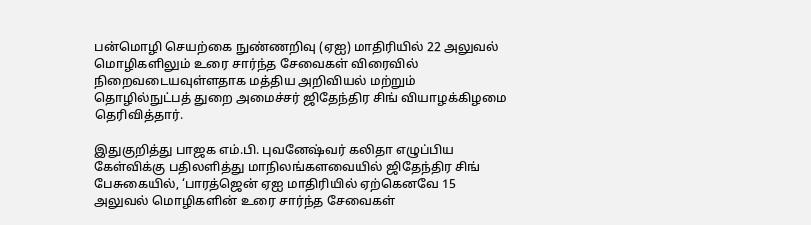பன்மொழி செயற்கை நுண்ணறிவு (ஏஐ) மாதிரியில் 22 அலுவல் மொழிகளிலும் உரை சார்ந்த சேவைகள் விரைவில் நிறைவடையவுள்ளதாக மத்திய அறிவியல் மற்றும் தொழில்நுட்பத் துறை அமைச்சர் ஜிதேந்திர சிங் வியாழக்கிழமை தெரிவித்தார்.

இதுகுறித்து பாஜக எம்.பி. புவனேஷ்வர் கலிதா எழுப்பிய கேள்விக்கு பதிலளித்து மாநிலங்களவையில் ஜிதேந்திர சிங் பேசுகையில், ‘பாரத்ஜென் ஏஐ மாதிரியில் ஏற்கெனவே 15 அலுவல் மொழிகளின் உரை சார்ந்த சேவைகள்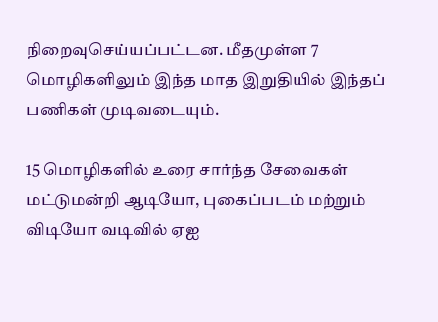நிறைவுசெய்யப்பட்டன. மீதமுள்ள 7 மொழிகளிலும் இந்த மாத இறுதியில் இந்தப் பணிகள் முடிவடையும்.

15 மொழிகளில் உரை சார்ந்த சேவைகள் மட்டுமன்றி ஆடியோ, புகைப்படம் மற்றும் விடியோ வடிவில் ஏஐ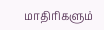மாதிரிகளும்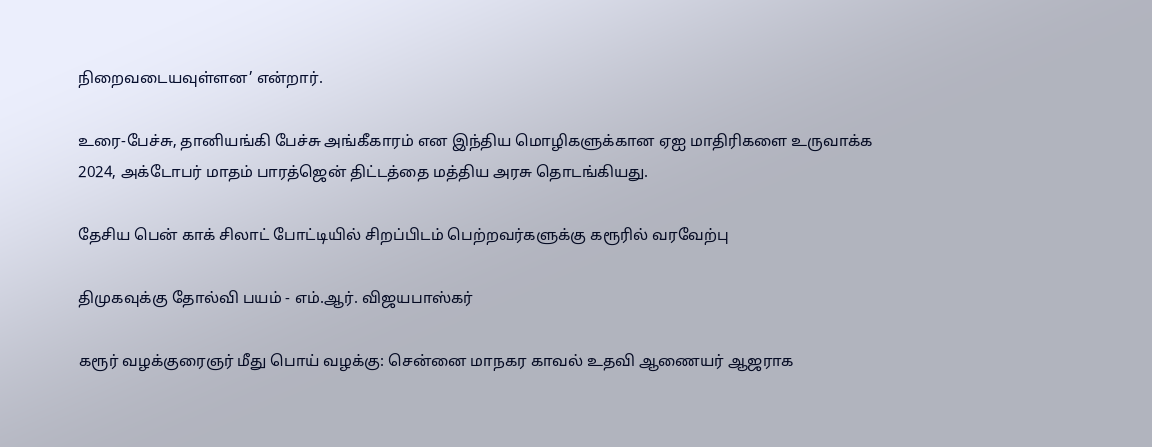நிறைவடையவுள்ளன’ என்றார்.

உரை-பேச்சு, தானியங்கி பேச்சு அங்கீகாரம் என இந்திய மொழிகளுக்கான ஏஐ மாதிரிகளை உருவாக்க 2024, அக்டோபர் மாதம் பாரத்ஜென் திட்டத்தை மத்திய அரசு தொடங்கியது.

தேசிய பென் காக் சிலாட் போட்டியில் சிறப்பிடம் பெற்றவர்களுக்கு கரூரில் வரவேற்பு

திமுகவுக்கு தோல்வி பயம் - எம்.ஆர். விஜயபாஸ்கர்

கரூர் வழக்குரைஞர் மீது பொய் வழக்கு: சென்னை மாநகர காவல் உதவி ஆணையர் ஆஜராக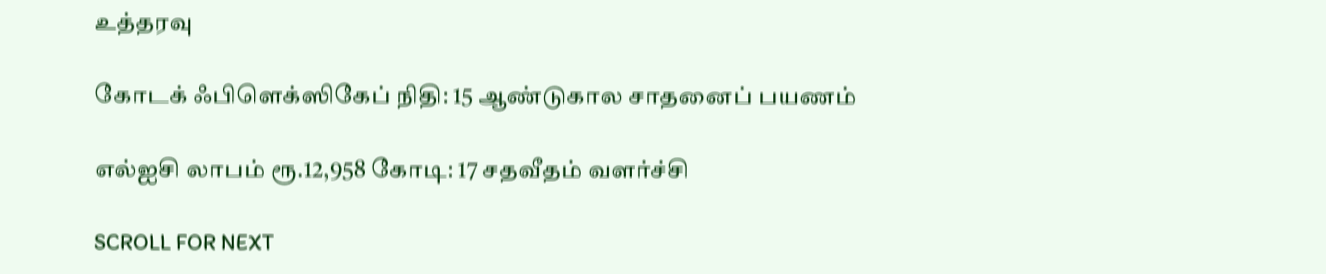உத்தரவு

கோடக் ஃபிளெக்ஸிகேப் நிதி: 15 ஆண்டுகால சாதனைப் பயணம்

எல்ஐசி லாபம் ரூ.12,958 கோடி: 17 சதவீதம் வளர்ச்சி

SCROLL FOR NEXT